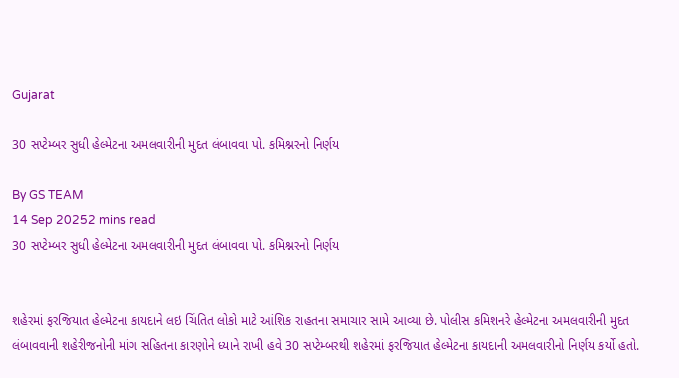Gujarat

30 સપ્ટેમ્બર સુધી હેલ્મેટના અમલવારીની મુદત લંબાવવા પો. કમિશ્નરનો નિર્ણય

By GS TEAM
14 Sep 20252 mins read
30 સપ્ટેમ્બર સુધી હેલ્મેટના અમલવારીની મુદત લંબાવવા પો. કમિશ્નરનો નિર્ણય


શહેરમાં ફરજિયાત હેલ્મેટના કાયદાને લઇ ચિંતિત લોકો માટે આંશિક રાહતના સમાચાર સામે આવ્યા છે. પોલીસ કમિશનરે હેલ્મેટના અમલવારીની મુદત લંબાવવાની શહેરીજનોની માંગ સહિતના કારણોને ધ્યાને રાખી હવે 30 સપ્ટેમ્બરથી શહેરમાં ફરજિયાત હેલ્મેટના કાયદાની અમલવારીનો નિર્ણય કર્યો હતો.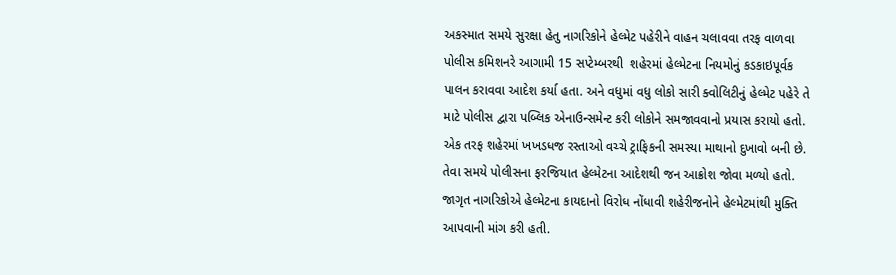અકસ્માત સમયે સુરક્ષા હેતુ નાગરિકોને હેલ્મેટ પહેરીને વાહન ચલાવવા તરફ વાળવા  પોલીસ કમિશનરે આગામી 15 સપ્ટેમ્બરથી  શહેરમાં હેલ્મેટના નિયમોનું કડકાઇપૂર્વક પાલન કરાવવા આદેશ કર્યા હતા. અને વધુમાં વધુ લોકો સારી ક્વોલિટીનું હેલ્મેટ પહેરે તે માટે પોલીસ દ્વારા પબ્લિક એનાઉન્સમેન્ટ કરી લોકોને સમજાવવાનો પ્રયાસ કરાયો હતો. એક તરફ શહેરમાં ખખડધજ રસ્તાઓ વચ્ચે ટ્રાફિકની સમસ્યા માથાનો દુખાવો બની છે. તેવા સમયે પોલીસના ફરજિયાત હેલ્મેટના આદેશથી જન આક્રોશ જોવા મળ્યો હતો. જાગૃત નાગરિકોએ હેલ્મેટના કાયદાનો વિરોધ નોંધાવી શહેરીજનોને હેલ્મેટમાંથી મુક્તિ આપવાની માંગ કરી હતી.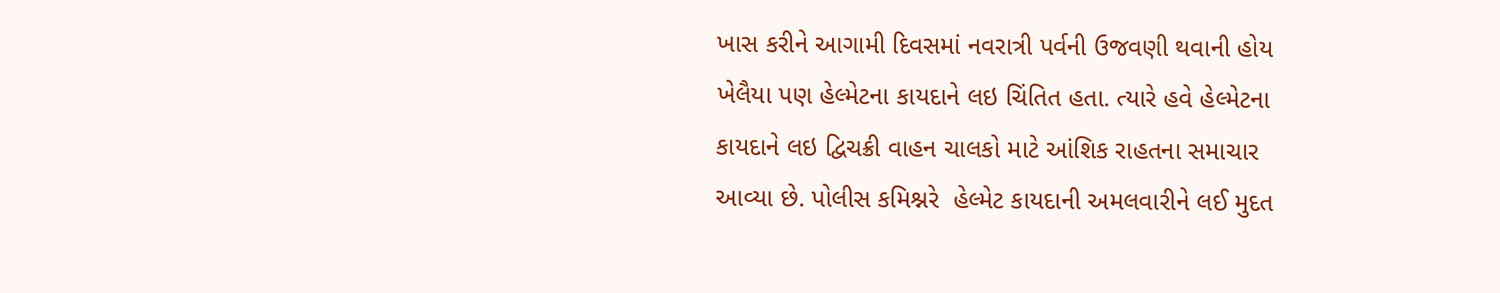ખાસ કરીને આગામી દિવસમાં નવરાત્રી પર્વની ઉજવણી થવાની હોય ખેલૈયા પણ હેલ્મેટના કાયદાને લઇ ચિંતિત હતા. ત્યારે હવે હેલ્મેટના કાયદાને લઇ દ્વિચક્રી વાહન ચાલકો માટે આંશિક રાહતના સમાચાર આવ્યા છે. પોલીસ કમિશ્નરે  હેલ્મેટ કાયદાની અમલવારીને લઈ મુદત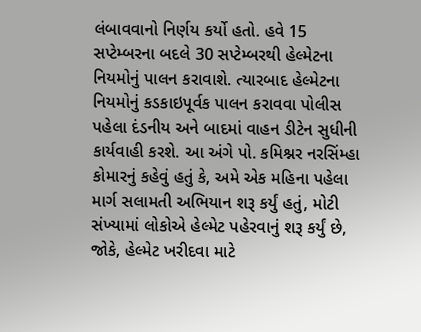લંબાવવાનો નિર્ણય કર્યો હતો. હવે 15 સપ્ટેમ્બરના બદલે 30 સપ્ટેમ્બરથી હેલ્મેટના નિયમોનું પાલન કરાવાશે. ત્યારબાદ હેલ્મેટના નિયમોનું કડકાઇપૂર્વક પાલન કરાવવા પોલીસ પહેલા દંડનીય અને બાદમાં વાહન ડીટેન સુધીની કાર્યવાહી કરશે. આ અંગે પો. કમિશ્નર નરસિંમ્હા કોમારનું કહેવું હતું કે, અમે એક મહિના પહેલા માર્ગ સલામતી અભિયાન શરૂ કર્યું હતું, મોટી સંખ્યામાં લોકોએ હેલ્મેટ પહેરવાનું શરૂ કર્યું છે, જોકે, હેલ્મેટ ખરીદવા માટે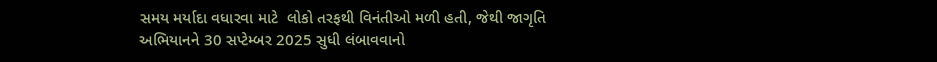સમય મર્યાદા વધારવા માટે  લોકો તરફથી વિનંતીઓ મળી હતી, જેથી જાગૃતિ અભિયાનને 30 સપ્ટેમ્બર 2025 સુધી લંબાવવાનો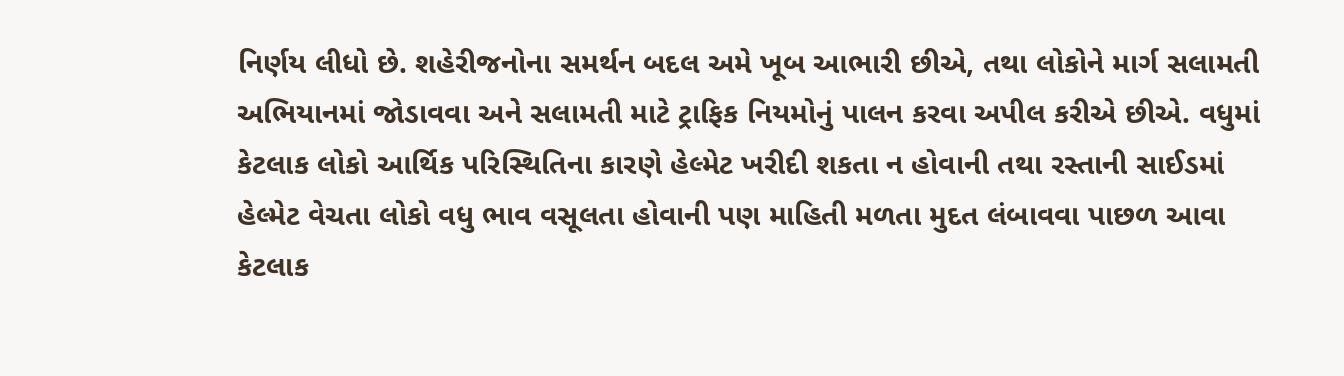નિર્ણય લીધો છે. શહેરીજનોના સમર્થન બદલ અમે ખૂબ આભારી છીએ, તથા લોકોને માર્ગ સલામતી અભિયાનમાં જોડાવવા અને સલામતી માટે ટ્રાફિક નિયમોનું પાલન કરવા અપીલ કરીએ છીએ. વધુમાં કેટલાક લોકો આર્થિક પરિસ્થિતિના કારણે હેલ્મેટ ખરીદી શકતા ન હોવાની તથા રસ્તાની સાઈડમાં હેલ્મેટ વેચતા લોકો વધુ ભાવ વસૂલતા હોવાની પણ માહિતી મળતા મુદત લંબાવવા પાછળ આવા કેટલાક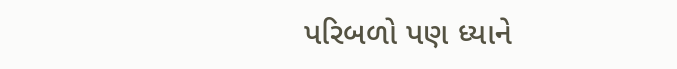પરિબળો પણ ધ્યાને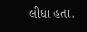લીધા હતા.